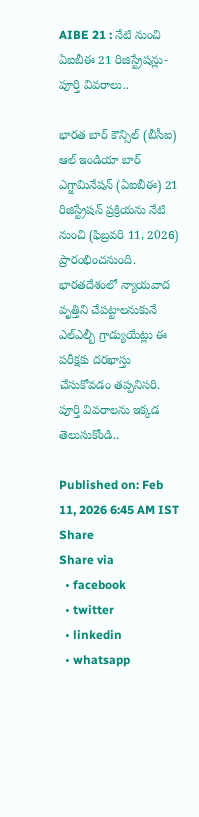AIBE 21 : నేటి నుంచి ఏఐబీఈ 21 రిజిస్ట్రేషన్లు- పూర్తి వివరాలు..

భారత బార్ కౌన్సిల్ (బీసీఐ) ఆల్ ఇండియా బార్ ఎగ్జామినేషన్ (ఏఐబీఈ) 21 రిజిస్ట్రేషన్ ప్రక్రియను నేటి నుంచి (ఫిబ్రవరి 11, 2026) ప్రారంభించనుంది. భారతదేశంలో న్యాయవాద వృత్తిని చేపట్టాలనుకునే ఎల్ఎల్బీ గ్రాడ్యుయేట్లు ఈ పరీక్షకు దరఖాస్తు చేసుకోవడం తప్పనిసరి. పూర్తి వివరాలను ఇక్కడ తెలుసుకోండి..

Published on: Feb 11, 2026 6:45 AM IST
Share
Share via
  • facebook
  • twitter
  • linkedin
  • whatsapp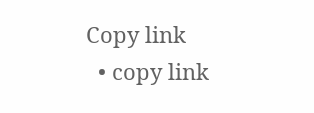Copy link
  • copy link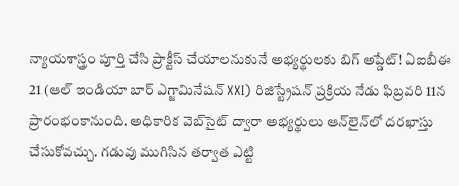న్యాయశాస్త్రం పూర్తి చేసి ప్రాక్టీస్ చేయాలనుకునే అభ్యర్థులకు బిగ్ అప్డేట్! ఏఐబీఈ 21 (ఆల్ ఇండియా బార్ ఎగ్జామినేషన్ XXI) రిజిస్ట్రేషన్ ప్రక్రియ నేడు ఫిబ్రవరి 11న ప్రారంభంకానుంది. అధికారిక వెబ్‌సైట్ ద్వారా అభ్యర్థులు ఆన్‌లైన్‌లో దరఖాస్తు చేసుకోవచ్చు. గడువు ముగిసిన తర్వాత ఎట్టి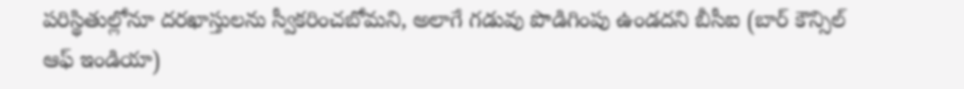పరిస్థితుల్లోనూ దరఖాస్తులను స్వీకరించబోమని, అలాగే గడువు పొడిగింపు ఉండదని బీసీఐ (బార్ కౌన్సిల్ ఆఫ్ ఇండియా)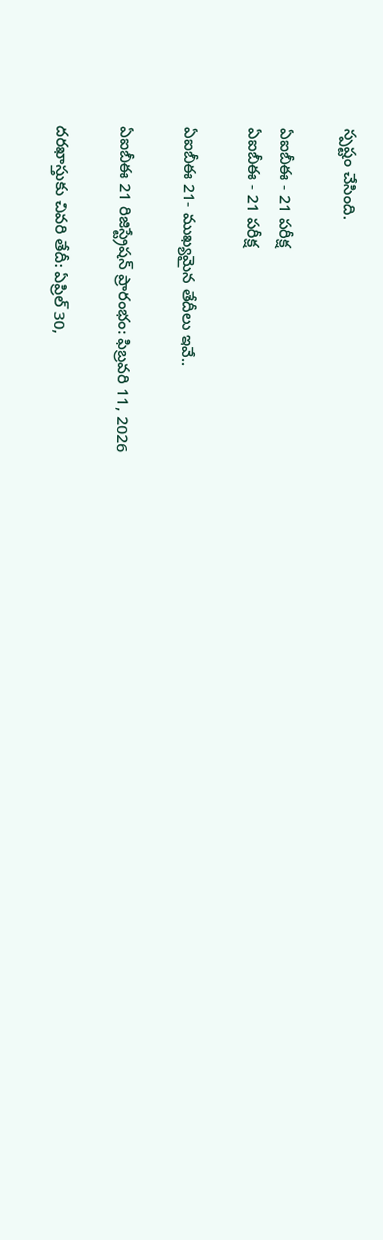స్పష్టం చేసింది.

ఏఐబీఈ - 21 పరీక్ష
ఏఐబీఈ - 21 పరీక్ష

ఏఐబీఈ 21- ముఖ్యమైన తేదీలు ఇవే..

ఏఐబీఈ 21 రిజిస్ట్రేషన్ ప్రారంభం: ఫిబ్రవరి 11, 2026

దరఖాస్తుకు చివరి తేదీ: ఏప్రిల్ 30,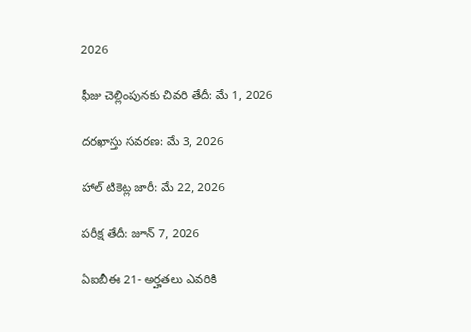2026

ఫీజు చెల్లింపునకు చివరి తేదీ: మే 1, 2026

దరఖాస్తు సవరణ: మే 3, 2026

హాల్ టికెట్ల జారీ: మే 22, 2026

పరీక్ష తేదీ: జూన్ 7, 2026

ఏఐబీఈ 21- అర్హతలు ఎవరికి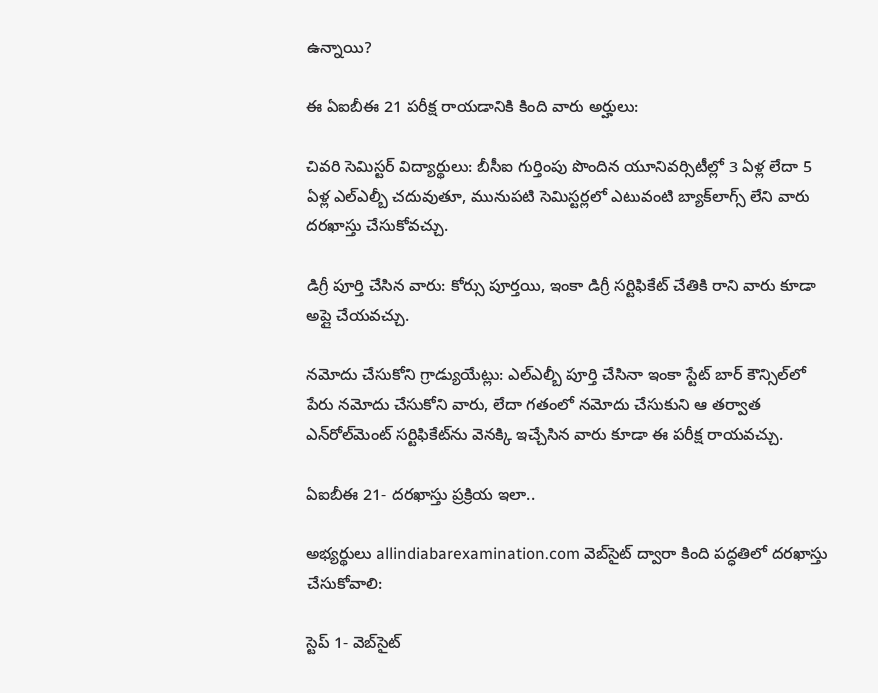ఉన్నాయి?

ఈ ఏఐబీఈ 21 పరీక్ష రాయడానికి కింది వారు అర్హులు:

చివరి సెమిస్టర్ విద్యార్థులు: బీసీఐ గుర్తింపు పొందిన యూనివర్సిటీల్లో 3 ఏళ్ల లేదా 5 ఏళ్ల ఎల్ఎల్బీ చదువుతూ, మునుపటి సెమిస్టర్లలో ఎటువంటి బ్యాక్‌లాగ్స్ లేని వారు దరఖాస్తు చేసుకోవచ్చు.

డిగ్రీ పూర్తి చేసిన వారు: కోర్సు పూర్తయి, ఇంకా డిగ్రీ సర్టిఫికేట్ చేతికి రాని వారు కూడా అప్లై చేయవచ్చు.

నమోదు చేసుకోని గ్రాడ్యుయేట్లు: ఎల్ఎల్బీ పూర్తి చేసినా ఇంకా స్టేట్ బార్ కౌన్సిల్‌లో పేరు నమోదు చేసుకోని వారు, లేదా గతంలో నమోదు చేసుకుని ఆ తర్వాత ఎన్‌రోల్‌మెంట్ సర్టిఫికేట్‌ను వెనక్కి ఇచ్చేసిన వారు కూడా ఈ పరీక్ష రాయవచ్చు.

ఏఐబీఈ 21- దరఖాస్తు ప్రక్రియ ఇలా..

అభ్యర్థులు allindiabarexamination.com వెబ్‌సైట్ ద్వారా కింది పద్ధతిలో దరఖాస్తు చేసుకోవాలి:

స్టెప్ 1- వెబ్‌సైట్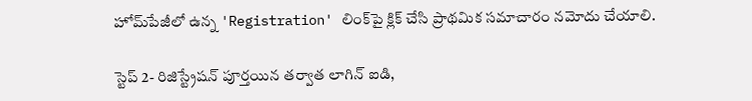హోమ్‌పేజీలో ఉన్న 'Registration' లింక్‌పై క్లిక్ చేసి ప్రాథమిక సమాచారం నమోదు చేయాలి.

స్టెప్ 2- రిజిస్ట్రేషన్ పూర్తయిన తర్వాత లాగిన్ ఐడి,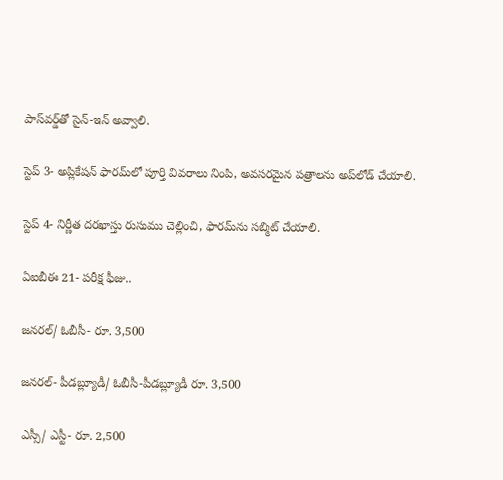పాస్‌వర్డ్‌తో సైన్-ఇన్ అవ్వాలి.

స్టెప్ 3- అప్లికేషన్ ఫారమ్‌లో పూర్తి వివరాలు నింపి, అవసరమైన పత్రాలను అప్‌లోడ్ చేయాలి.

స్టెప్ 4- నిర్ణీత దరఖాస్తు రుసుము చెల్లించి, ఫారమ్‌ను సబ్మిట్ చేయాలి.

ఏఐబీఈ 21- పరీక్ష ఫీజు..

జనరల్/ ఓబీసీ- రూ. 3,500

జనరల్- పీడబ్ల్యూడీ/ ఓబీసీ-పీడబ్ల్యూడీ రూ. 3,500

ఎస్సీ/ ఎస్టీ- రూ. 2,500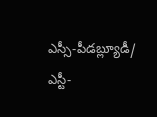ఎస్సీ-పీడబ్ల్యూడీ/ ఎస్టీ-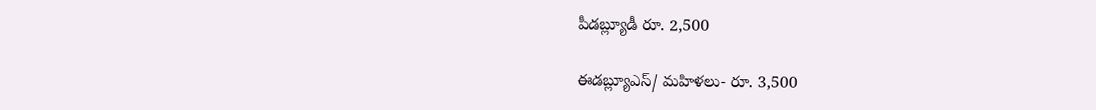పీడబ్ల్యూడీ రూ. 2,500

ఈడబ్ల్యూఎస్/ మహిళలు- రూ. 3,500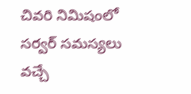చివరి నిమిషంలో సర్వర్ సమస్యలు వచ్చే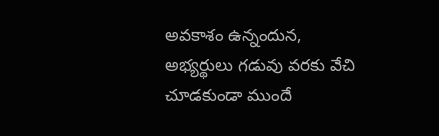అవకాశం ఉన్నందున, అభ్యర్థులు గడువు వరకు వేచి చూడకుండా ముందే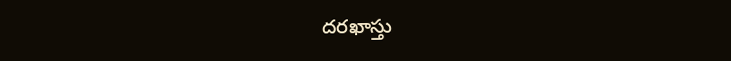దరఖాస్తు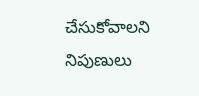చేసుకోవాలని నిపుణులు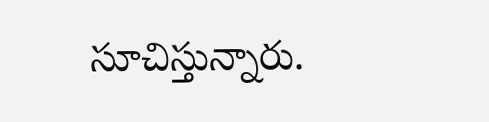సూచిస్తున్నారు.